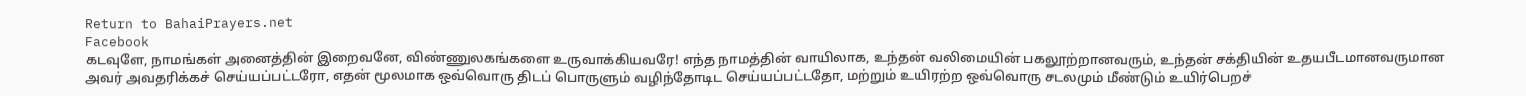Return to BahaiPrayers.net
Facebook
கடவுளே, நாமங்கள் அனைத்தின் இறைவனே, விண்ணுலகங்களை உருவாக்கியவரே! எந்த நாமத்தின் வாயிலாக, உந்தன் வலிமையின் பகலூற்றானவரும், உந்தன் சக்தியின் உதயபீடமானவருமான அவர் அவதரிக்கச் செய்யப்பட்டரோ, எதன் மூலமாக ஒவ்வொரு திடப் பொருளும் வழிந்தோடிட செய்யப்பட்டதோ, மற்றும் உயிரற்ற ஒவ்வொரு சடலமும் மீண்டும் உயிர்பெறச்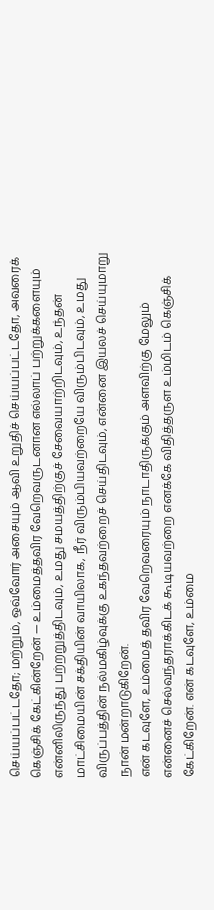செய்யப்பட்டதோ; மற்றும், ஒவ்வோர் அசையும் ஆவி உறுதிச் செய்யப்பட்டதோ, அவரைக் கெஞ்சிக் கேட்கின்றேன் — உம்மைத்தவிர வேறெவருடனான எல்லாப் பற்றுக்களையும் என்னிலிருந்து பற்றறுத்திடவும், உமது சமயத்திற்குச் சேவையாற்றிடவும், உந்தன் மாட்சிமையின் சக்தியின் வாயிலாக, நீர் விரும்பியவற்றையே விரும்பிடவும், உமது விருப்பத்தின் நல்மகிழ்வுக்கு உகந்தவற்றைச் செய்திடவும், என்னை இயலச் செய்யுமாறு நான் மன்றாடுகிறேன்.
என் கடவுளே, உம்மைத் தவிர வேறெவரையும் நாடாதிருக்கும் அளவிற்கு மேலும் என்னைச் செல்வந்தராக்கிடக் கூடியவற்றை எனக்கே விதித்தருள உம்மிடம் கெஞ்சிக் கேட்கிறேன். என் கடவுளே, உம்மை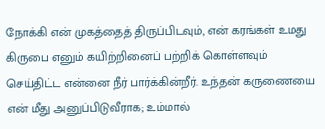நோக்கி என் முகத்தைத் திருப்பிடவும், என் கரங்கள் உமது கிருபை எனும் கயிற்றினைப் பற்றிக் கொள்ளவும் செய்திட்ட என்னை நீர் பார்க்கின்றீர். உந்தன் கருணையை என் மீது அனுப்பிடுவீராக; உம்மால்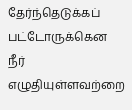தேர்ந்தெடுக்கப் பட்டோருக்கென நீர் எழுதியுள்ளவற்றை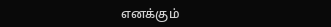எனக்கும்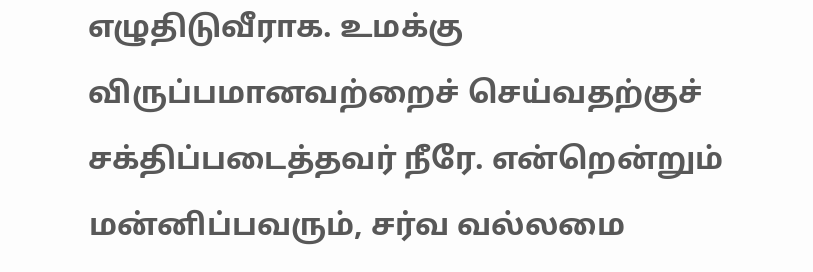எழுதிடுவீராக. உமக்கு விருப்பமானவற்றைச் செய்வதற்குச் சக்திப்படைத்தவர் நீரே. என்றென்றும் மன்னிப்பவரும், சர்வ வல்லமை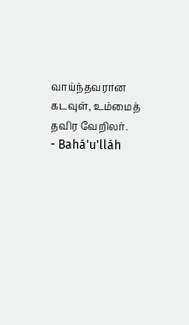வாய்ந்தவரான கடவுள், உம்மைத் தவிர வேறிலர்.
- Bahá'u'lláh